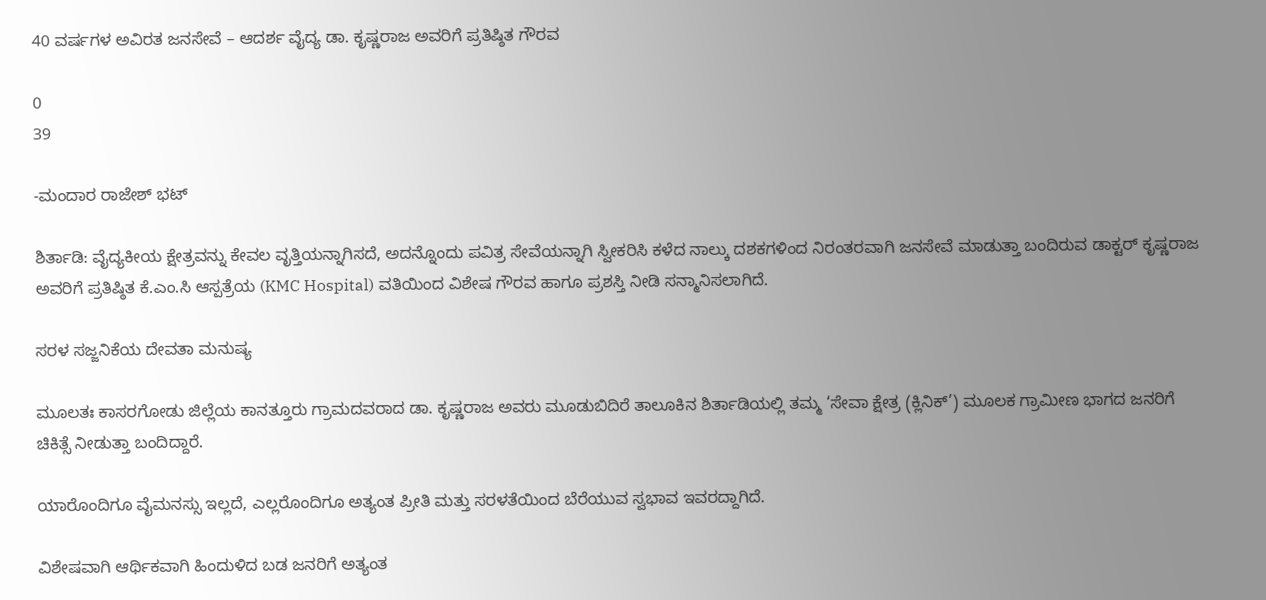40 ವರ್ಷಗಳ ಅವಿರತ ಜನಸೇವೆ – ಆದರ್ಶ ವೈದ್ಯ ಡಾ. ಕೃಷ್ಣರಾಜ ಅವರಿಗೆ ಪ್ರತಿಷ್ಠಿತ ಗೌರವ

0
39

-ಮಂದಾರ ರಾಜೇಶ್ ಭಟ್

ಶಿರ್ತಾಡಿ: ವೈದ್ಯಕೀಯ ಕ್ಷೇತ್ರವನ್ನು ಕೇವಲ ವೃತ್ತಿಯನ್ನಾಗಿಸದೆ, ಅದನ್ನೊಂದು ಪವಿತ್ರ ಸೇವೆಯನ್ನಾಗಿ ಸ್ವೀಕರಿಸಿ ಕಳೆದ ನಾಲ್ಕು ದಶಕಗಳಿಂದ ನಿರಂತರವಾಗಿ ಜನಸೇವೆ ಮಾಡುತ್ತಾ ಬಂದಿರುವ ಡಾಕ್ಟರ್ ಕೃಷ್ಣರಾಜ ಅವರಿಗೆ ಪ್ರತಿಷ್ಠಿತ ಕೆ.ಎಂ.ಸಿ ಆಸ್ಪತ್ರೆಯ (KMC Hospital) ವತಿಯಿಂದ ವಿಶೇಷ ಗೌರವ ಹಾಗೂ ಪ್ರಶಸ್ತಿ ನೀಡಿ ಸನ್ಮಾನಿಸಲಾಗಿದೆ.

ಸರಳ ಸಜ್ಜನಿಕೆಯ ದೇವತಾ ಮನುಷ್ಯ

ಮೂಲತಃ ಕಾಸರಗೋಡು ಜಿಲ್ಲೆಯ ಕಾನತ್ತೂರು ಗ್ರಾಮದವರಾದ ಡಾ. ಕೃಷ್ಣರಾಜ ಅವರು ಮೂಡುಬಿದಿರೆ ತಾಲೂಕಿನ ಶಿರ್ತಾಡಿಯಲ್ಲಿ ತಮ್ಮ ‘ಸೇವಾ ಕ್ಷೇತ್ರ (ಕ್ಲಿನಿಕ್’) ಮೂಲಕ ಗ್ರಾಮೀಣ ಭಾಗದ ಜನರಿಗೆ ಚಿಕಿತ್ಸೆ ನೀಡುತ್ತಾ ಬಂದಿದ್ದಾರೆ.

ಯಾರೊಂದಿಗೂ ವೈಮನಸ್ಸು ಇಲ್ಲದೆ, ಎಲ್ಲರೊಂದಿಗೂ ಅತ್ಯಂತ ಪ್ರೀತಿ ಮತ್ತು ಸರಳತೆಯಿಂದ ಬೆರೆಯುವ ಸ್ವಭಾವ ಇವರದ್ದಾಗಿದೆ.

ವಿಶೇಷವಾಗಿ ಆರ್ಥಿಕವಾಗಿ ಹಿಂದುಳಿದ ಬಡ ಜನರಿಗೆ ಅತ್ಯಂತ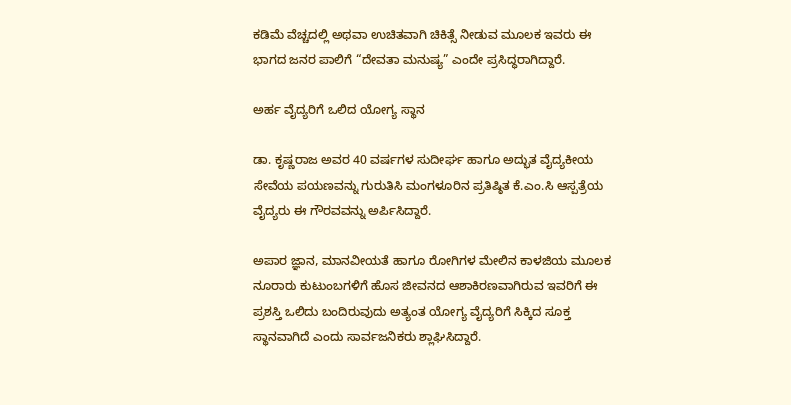ಕಡಿಮೆ ವೆಚ್ಚದಲ್ಲಿ ಅಥವಾ ಉಚಿತವಾಗಿ ಚಿಕಿತ್ಸೆ ನೀಡುವ ಮೂಲಕ ಇವರು ಈ ಭಾಗದ ಜನರ ಪಾಲಿಗೆ “ದೇವತಾ ಮನುಷ್ಯ” ಎಂದೇ ಪ್ರಸಿದ್ಧರಾಗಿದ್ದಾರೆ.

ಅರ್ಹ ವೈದ್ಯರಿಗೆ ಒಲಿದ ಯೋಗ್ಯ ಸ್ಥಾನ

ಡಾ. ಕೃಷ್ಣರಾಜ ಅವರ 40 ವರ್ಷಗಳ ಸುದೀರ್ಘ ಹಾಗೂ ಅದ್ಭುತ ವೈದ್ಯಕೀಯ ಸೇವೆಯ ಪಯಣವನ್ನು ಗುರುತಿಸಿ ಮಂಗಳೂರಿನ ಪ್ರತಿಷ್ಠಿತ ಕೆ.ಎಂ.ಸಿ ಆಸ್ಪತ್ರೆಯ ವೈದ್ಯರು ಈ ಗೌರವವನ್ನು ಅರ್ಪಿಸಿದ್ದಾರೆ.

ಅಪಾರ ಜ್ಞಾನ, ಮಾನವೀಯತೆ ಹಾಗೂ ರೋಗಿಗಳ ಮೇಲಿನ ಕಾಳಜಿಯ ಮೂಲಕ ನೂರಾರು ಕುಟುಂಬಗಳಿಗೆ ಹೊಸ ಜೀವನದ ಆಶಾಕಿರಣವಾಗಿರುವ ಇವರಿಗೆ ಈ ಪ್ರಶಸ್ತಿ ಒಲಿದು ಬಂದಿರುವುದು ಅತ್ಯಂತ ಯೋಗ್ಯ ವೈದ್ಯರಿಗೆ ಸಿಕ್ಕಿದ ಸೂಕ್ತ ಸ್ಥಾನವಾಗಿದೆ ಎಂದು ಸಾರ್ವಜನಿಕರು ಶ್ಲಾಘಿಸಿದ್ದಾರೆ.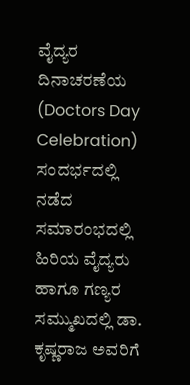ವೈದ್ಯರ ದಿನಾಚರಣೆಯ (Doctors Day Celebration) ಸಂದರ್ಭದಲ್ಲಿ ನಡೆದ ಸಮಾರಂಭದಲ್ಲಿ ಹಿರಿಯ ವೈದ್ಯರು ಹಾಗೂ ಗಣ್ಯರ ಸಮ್ಮುಖದಲ್ಲಿ ಡಾ. ಕೃಷ್ಣರಾಜ ಅವರಿಗೆ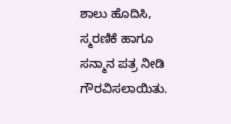ಶಾಲು ಹೊದಿಸಿ, ಸ್ಮರಣಿಕೆ ಹಾಗೂ ಸನ್ಮಾನ ಪತ್ರ ನೀಡಿ ಗೌರವಿಸಲಾಯಿತು.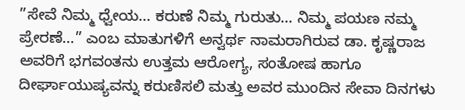”ಸೇವೆ ನಿಮ್ಮ ಧ್ವೇಯ… ಕರುಣೆ ನಿಮ್ಮ ಗುರುತು… ನಿಮ್ಮ ಪಯಣ ನಮ್ಮ ಪ್ರೇರಣೆ…” ಎಂಬ ಮಾತುಗಳಿಗೆ ಅನ್ವರ್ಥ ನಾಮರಾಗಿರುವ ಡಾ. ಕೃಷ್ಣರಾಜ ಅವರಿಗೆ ಭಗವಂತನು ಉತ್ತಮ ಆರೋಗ್ಯ, ಸಂತೋಷ ಹಾಗೂ ದೀರ್ಘಾಯುಷ್ಯವನ್ನು ಕರುಣಿಸಲಿ ಮತ್ತು ಅವರ ಮುಂದಿನ ಸೇವಾ ದಿನಗಳು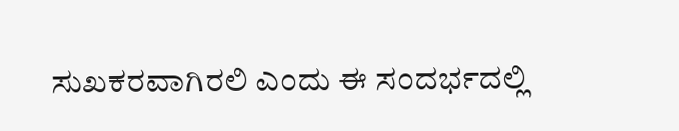ಸುಖಕರವಾಗಿರಲಿ ಎಂದು ಈ ಸಂದರ್ಭದಲ್ಲಿ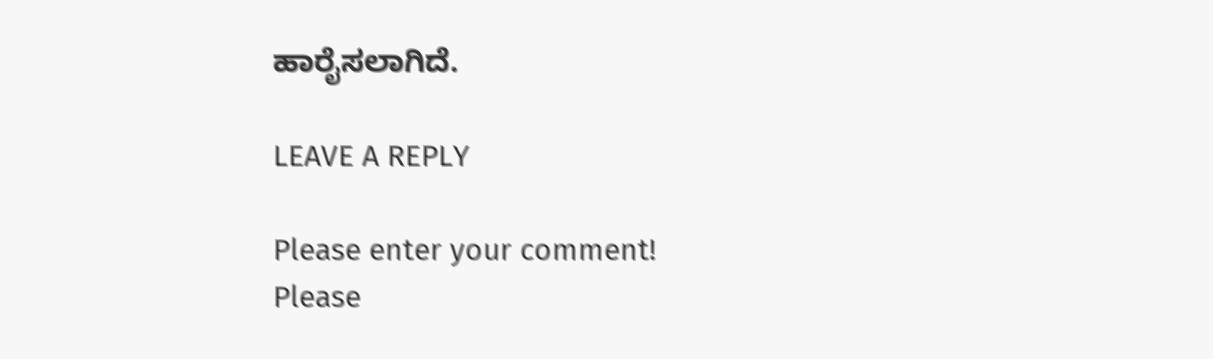ಹಾರೈಸಲಾಗಿದೆ.

LEAVE A REPLY

Please enter your comment!
Please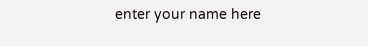enter your name here